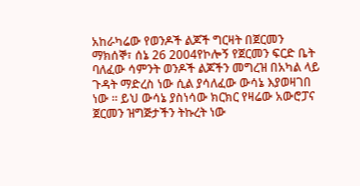አከራካሬው የወንዶች ልጆች ግርዛት በጀርመን
ማክሰኞ፣ ሰኔ 26 2004የኮሎኝ የጀርመን ፍርድ ቤት ባለፈው ሳምንት ወንዶች ልጆችን መግረዝ በአካል ላይ ጉዳት ማድረስ ነው ሲል ያሳለፈው ውሳኔ እያወዛገበ ነው ። ይህ ውሳኔ ያስነሳው ክርክር የዛሬው አውሮፓና ጀርመን ዝግጅታችን ትኩረት ነው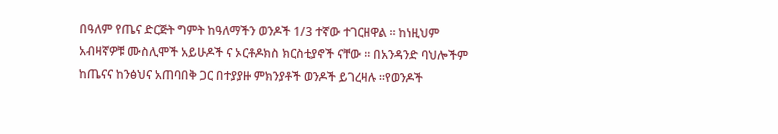በዓለም የጤና ድርጅት ግምት ከዓለማችን ወንዶች 1/3 ተኛው ተገርዘዋል ። ከነዚህም አብዛኛዎቹ ሙስሊሞች አይሁዶች ና ኦርቶዶክስ ክርስቲያኖች ናቸው ። በአንዳንድ ባህሎችም ከጤናና ከንፅህና አጠባበቅ ጋር በተያያዙ ምክንያቶች ወንዶች ይገረዛሉ ።የወንዶች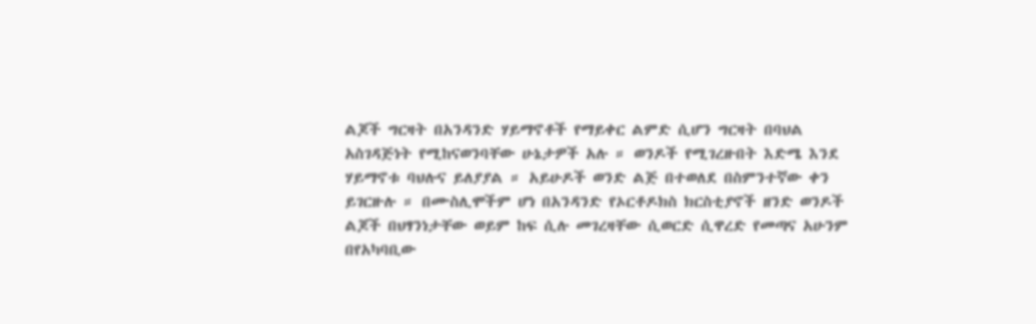ልጆች ግርዛት በአንዳንድ ሃይማኖቶች የማይቀር ልምድ ሲሆን ግርዛት በባህል አስገዳጅነት የሚከናወንባቸው ሁኔታዎች አሉ ። ወንዶች የሚገረዙበት እድሜ እንደ ሃይማኖቱ ባህሉና ይለያያል ። አይሁዶች ወንድ ልጅ በተወለደ በስምንተኛው ቀን ይገርዙሉ ። በሙስሊሞችም ሆነ በአንዳንድ የኦርቶዶክስ ክርስቲያኖች ዘንድ ወንዶች ልጆች በህፃንነታቸው ወይም ከፍ ሲሉ መገረዛቸው ሲወርድ ሲዋረድ የመጣና አሁንም በየአካባቢው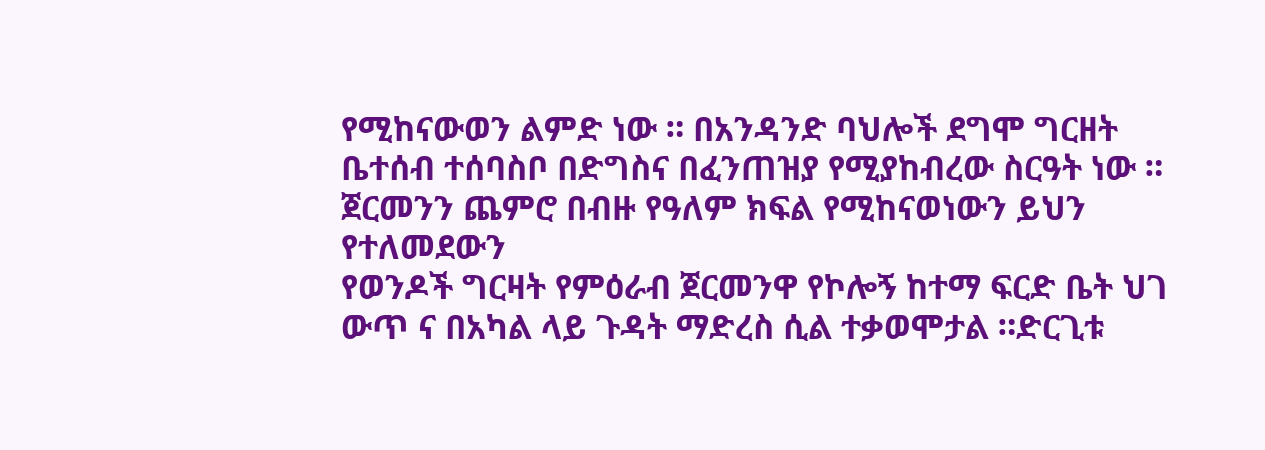የሚከናውወን ልምድ ነው ። በአንዳንድ ባህሎች ደግሞ ግርዘት ቤተሰብ ተሰባስቦ በድግስና በፈንጠዝያ የሚያከብረው ስርዓት ነው ። ጀርመንን ጨምሮ በብዙ የዓለም ክፍል የሚከናወነውን ይህን የተለመደውን
የወንዶች ግርዛት የምዕራብ ጀርመንዋ የኮሎኝ ከተማ ፍርድ ቤት ህገ ውጥ ና በአካል ላይ ጉዳት ማድረስ ሲል ተቃወሞታል ።ድርጊቱ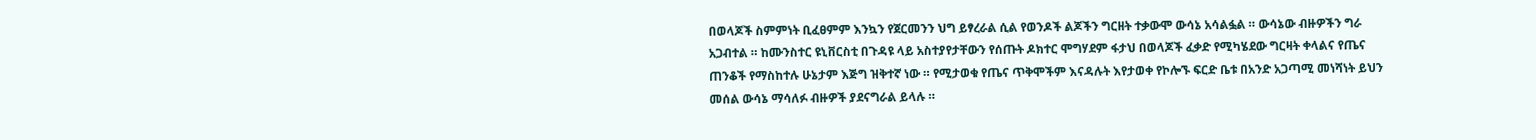በወላጆች ስምምነት ቢፈፀምም እንኳን የጀርመንን ህግ ይፃረራል ሲል የወንዶች ልጆችን ግርዘት ተቃውሞ ውሳኔ አሳልፏል ። ውሳኔው ብዙዎችን ግራ አጋብተል ። ከሙንስተር ዩኒቨርስቲ በጉዳዩ ላይ አስተያየታቸውን የሰጡት ዶክተር ሞግሃደም ፋታህ በወላጆች ፈቃድ የሚካሄደው ግርዛት ቀላልና የጤና ጠንቆች የማስከተሉ ሁኔታም እጅግ ዝቅተኛ ነው ። የሚታወቁ የጤና ጥቅሞችም እናዳሉት እየታወቀ የኮሎኙ ፍርድ ቤቱ በአንድ አጋጣሚ መነሻነት ይህን መሰል ውሳኔ ማሳለፉ ብዙዎች ያደናግራል ይላሉ ።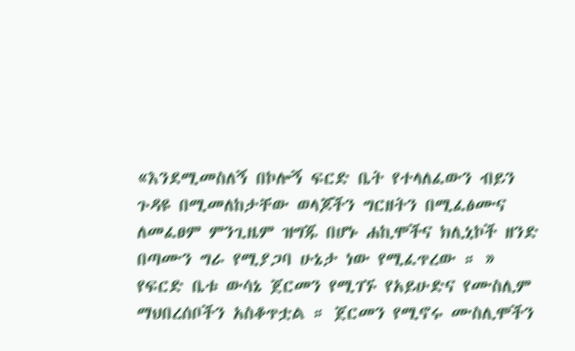«እንደሚመስለኝ በኮሎኝ ፍርድ ቤት የተላለፈውን ብይን ጉዳዩ በሚመለከታቸው ወላጆችን ግርዘትን በሚፈፅሙና ለመፈፀም ምንጊዜም ዝግጁ በሆኑ ሐኪሞችና ክሊኒኮች ዘንድ በጣሙን ግራ የሚያጋባ ሁኔታ ነው የሚፈጥረው ። »
የፍርድ ቤቱ ውሳኔ ጀርመን የሚገኙ የአይሁድና የሙስሊም ማህበረሰቦችን አስቆጥቷል ። ጀርመን የሚኖሩ ሙስሊሞችን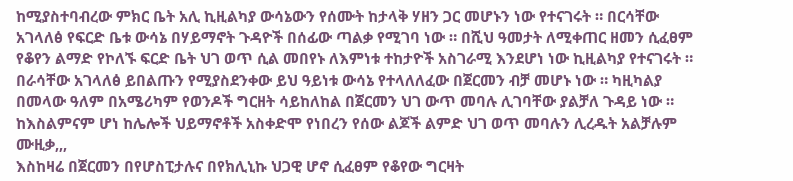ከሚያስተባብረው ምክር ቤት አሊ ኪዚልካያ ውሳኔውን የሰሙት ከታላቅ ሃዘን ጋር መሆኑን ነው የተናገሩት ። በርሳቸው አገላለፅ የፍርድ ቤቱ ውሳኔ በሃይማኖት ጉዳዮች በሰፊው ጣልቃ የሚገባ ነው ። በሺህ ዓመታት ለሚቀጠር ዘመን ሲፈፀም የቆየን ልማድ የኮለኙ ፍርድ ቤት ህገ ወጥ ሲል መበየኑ ለእምነቱ ተከታዮች አስገራሚ እንደሆነ ነው ኪዚልካያ የተናገሩት ። በራሳቸው አገላለፅ ይበልጡን የሚያስደንቀው ይህ ዓይነቱ ውሳኔ የተላለለፈው በጀርመን ብቻ መሆኑ ነው ። ካዚካልያ በመላው ዓለም በአሜሪካም የወንዶች ግርዘት ሳይከለከል በጀርመን ህገ ውጥ መባሉ ሊገባቸው ያልቻለ ጉዳይ ነው ። ከእስልምናም ሆነ ከሌሎች ህይማኖቶች አስቀድሞ የነበረን የሰው ልጆች ልምድ ህገ ወጥ መባሉን ሊረዱት አልቻሉም
ሙዚቃ,,,
እስከዛሬ በጀርመን በየሆስፒታሉና በየክሊኒኩ ህጋዊ ሆኖ ሲፈፀም የቆየው ግርዛት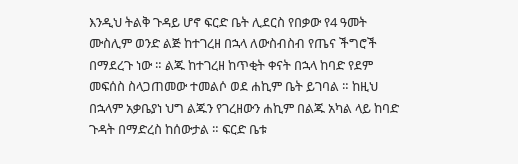እንዲህ ትልቅ ጉዳይ ሆኖ ፍርድ ቤት ሊደርስ የበቃው የ4 ዓመት ሙስሊም ወንድ ልጅ ከተገረዘ በኋላ ለውስብስብ የጤና ችግሮች በማደረጉ ነው ። ልጁ ከተገረዘ ከጥቂት ቀናት በኋላ ከባድ የደም መፍሰስ ስላጋጠመው ተመልሶ ወደ ሐኪም ቤት ይገባል ። ከዚህ በኋላም አቃቤያነ ህግ ልጁን የገረዘውን ሐኪም በልጁ አካል ላይ ከባድ ጉዳት በማድረስ ከሰውታል ። ፍርድ ቤቱ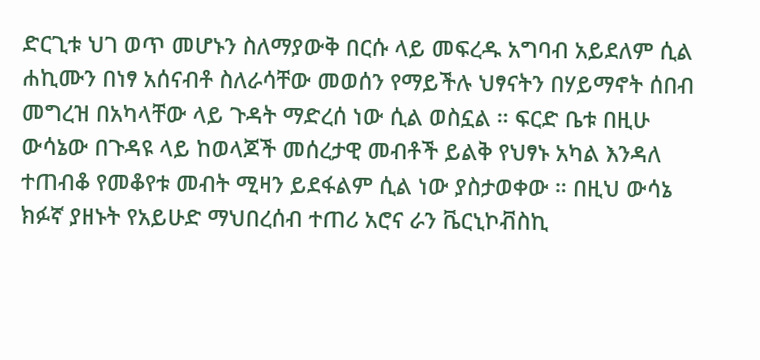ድርጊቱ ህገ ወጥ መሆኑን ስለማያውቅ በርሱ ላይ መፍረዱ አግባብ አይደለም ሲል ሐኪሙን በነፃ አሰናብቶ ስለራሳቸው መወሰን የማይችሉ ህፃናትን በሃይማኖት ሰበብ መግረዝ በአካላቸው ላይ ጉዳት ማድረሰ ነው ሲል ወስኗል ። ፍርድ ቤቱ በዚሁ ውሳኔው በጉዳዩ ላይ ከወላጆች መሰረታዊ መብቶች ይልቅ የህፃኑ አካል እንዳለ ተጠብቆ የመቆየቱ መብት ሚዛን ይደፋልም ሲል ነው ያስታወቀው ። በዚህ ውሳኔ ክፉኛ ያዘኑት የአይሁድ ማህበረሰብ ተጠሪ አሮና ራን ቬርኒኮቭስኪ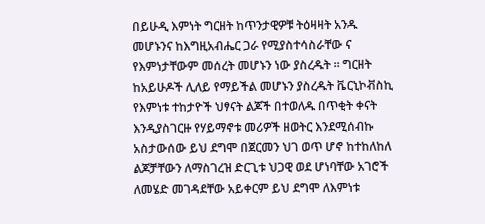በይሁዲ እምነት ግርዘት ከጥንታዊዎቹ ትዕዛዛት አንዱ መሆኑንና ከእግዚአብሔር ጋራ የሚያስተሳስራቸው ና የእምነታቸውም መሰረት መሆኑን ነው ያስረዱት ። ግርዘት ከአይሁዶች ሊለይ የማይችል መሆኑን ያስረዱት ቬርኒኮቭስኪ የእምነቱ ተከታዮች ህፃናት ልጆች በተወለዱ በጥቂት ቀናት እንዲያስገርዙ የሃይማኖቱ መሪዎች ዘወትር እንደሚሰብኩ አስታውሰው ይህ ደግሞ በጀርመን ህገ ወጥ ሆኖ ከተከለከለ ልጆቻቸውን ለማስገረዝ ድርጊቱ ህጋዊ ወደ ሆነባቸው አገሮች ለመሄድ መገዳደቸው አይቀርም ይህ ደግሞ ለእምነቱ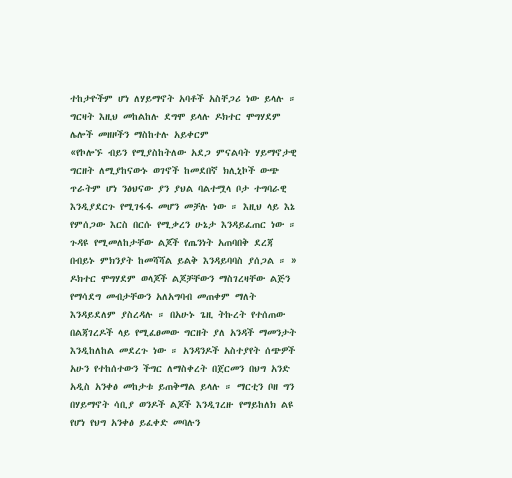ተከታዮችም ሆነ ለሃይማኖት አባቶች አስቸጋሪ ነው ይላሉ ። ግርዛት እዚህ መከልከሉ ደግሞ ይላሉ ዶክተር ሞግሃደም ሌሎች መዘዞችን ማስከተሉ አይቀርም
«የኮሎኙ ብይን የሚያስከትለው አደጋ ምናልባት ሃይማኖታዊ ግርዘት ለሚያከናውኑ ወገኖች ከመደበኛ ክሊኒኮች ውጭ ጥራትም ሆነ ንፅህናው ያን ያህል ባልተሟላ ቦታ ተግባራዊ እንዲያደርጉ የሚገፋፋ መሆን መቻሉ ነው ። እዚህ ላይ እኔ የምሰጋው እርስ በርሱ የሚቃረን ሁኔታ እንዳይፈጠር ነው ። ጉዳዩ የሚመለከታቸው ልጆች የጤንነት አጠባበቅ ደረጃ በብይኑ ምክንያት ከመሻሻል ይልቅ እንዳይባባስ ያሰጋል ። »
ዶክተር ሞግሃደም ወላጆች ልጆቻቸውን ማስገረዛቸው ልጅን የማሳደግ መብታቸውን አለአግባብ መጠቀም ማለት እንዳይደለም ያስረዳሉ ። በአሁኑ ጌዚ ትኩረት የተሰጠው በልጃገረዶች ላይ የሚፈፀመው ግርዘት ያለ አንዳች ማመንታት እንዲከለከል መደረጉ ነው ። አንዳንዶች አስተያየት ሰጭዎች አሁን የተከሰተውን ችግር ለማስቀረት በጀርመን በህግ አንድ አዲስ አንቀፅ መከታቱ ይጠቅማል ይላሉ ። ማርቲን ቦዘ ግን በሃይማኖት ሳቢያ ወንዶች ልጆች እንዲገረዙ የማይከለክ ልዩ የሆነ የህግ አንቀፅ ይፈቀድ መባሉን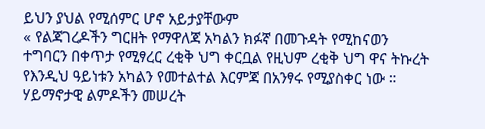ይህን ያህል የሚሰምር ሆኖ አይታያቸውም
« የልጃገረዶችን ግርዘት የማዋለጃ አካልን ክፉኛ በመጉዳት የሚከናወን ተግባርን በቀጥታ የሚፃረር ረቂቅ ህግ ቀርቧል የዚህም ረቂቅ ህግ ዋና ትኩረት የእንዲህ ዓይነቱን አካልን የመተልተል እርምጃ በአንፃሩ የሚያስቀር ነው ። ሃይማኖታዊ ልምዶችን መሠረት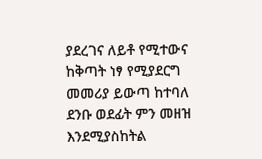ያደረገና ለይቶ የሚተውና ከቅጣት ነፃ የሚያደርግ መመሪያ ይውጣ ከተባለ ደንቡ ወደፊት ምን መዘዝ እንደሚያስከትል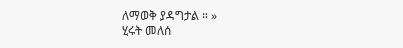ለማወቅ ያዳግታል ። »
ሂሩት መለሰ